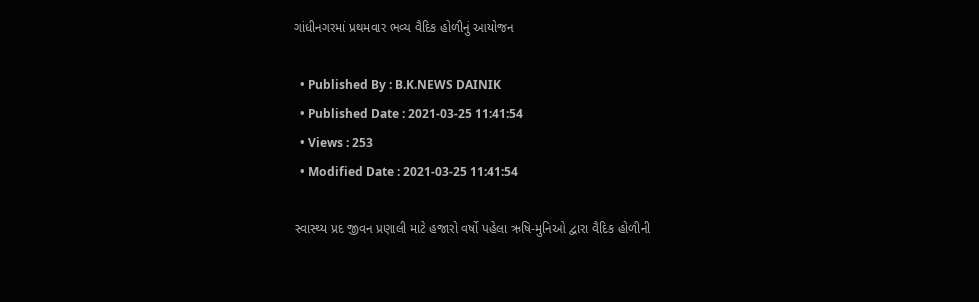ગાંધીનગરમાં પ્રથમવાર ભવ્ય વૈદિક હોળીનું આયોજન

  • Published By : B.K.NEWS DAINIK
  • Published Date : 2021-03-25 11:41:54
  • Views : 253
  • Modified Date : 2021-03-25 11:41:54

સ્વાસ્થ્ય પ્રદ જીવન પ્રણાલી માટે હજારો વર્ષો પહેલા ઋષિ-મુનિઓ દ્વારા વૈદિક હોળીની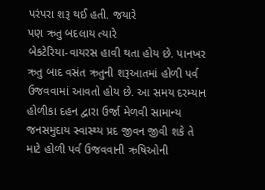પરંપરા શરૂ થઈ હતી. જયારે
પણ ઋતુ બદલાય ત્યારે
બેકટેરિયા-વાયરસ હાવી થતા હોય છે. પાનખર ઋતુ બાદ વસંત ઋતુની શરૂઆતમાં હોળી પર્વ ઉજવવામાં આવતો હોય છે. આ સમય દરમ્યાન હોળીકા દહન દ્વારા ઉર્જા મેળવી સામાન્ય જનસમુદાય સ્વાસ્થ્ય પ્રદ જીવન જીવી શકે તે માટે હોળી પર્વ ઉજવવાની ઋષિઓની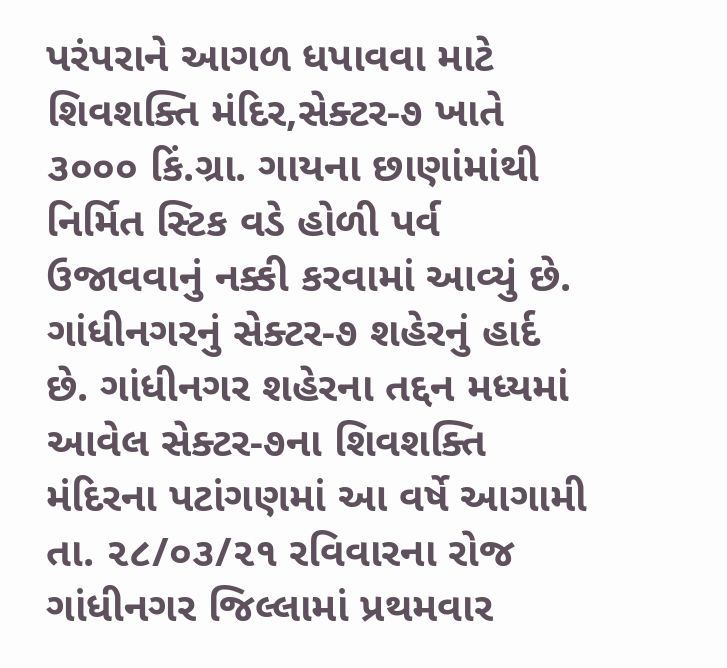પરંપરાને આગળ ધપાવવા માટે શિવશક્તિ મંદિર,સેક્ટર-૭ ખાતે ૩૦૦૦ કિં.ગ્રા. ગાયના છાણાંમાંથી નિર્મિત સ્ટિક વડે હોળી પર્વ ઉજાવવાનું નક્કી કરવામાં આવ્યું છે.
ગાંધીનગરનું સેક્ટર-૭ શહેરનું હાર્દ છે. ગાંધીનગર શહેરના તદ્દન મધ્યમાં આવેલ સેક્ટર-૭ના શિવશક્તિ મંદિરના પટાંગણમાં આ વર્ષે આગામી તા. ૨૮/૦૩/૨૧ રવિવારના રોજ ગાંધીનગર જિલ્લામાં પ્રથમવાર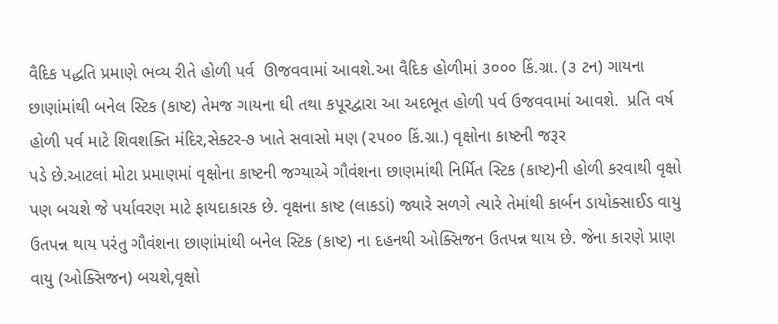વૈદિક પદ્ધતિ પ્રમાણે ભવ્ય રીતે હોળી પર્વ  ઊજવવામાં આવશે.આ વૈદિક હોળીમાં ૩૦૦૦ કિં.ગ્રા. (૩ ટન) ગાયના છાણાંમાંથી બનેલ સ્ટિક (કાષ્ટ) તેમજ ગાયના ઘી તથા કપૂરદ્વારા આ અદભૂત હોળી પર્વ ઉજવવામાં આવશે.  પ્રતિ વર્ષ હોળી પર્વ માટે શિવશક્તિ મંદિર,સેક્ટર-૭ ખાતે સવાસો મણ (૨૫૦૦ કિં.ગ્રા.) વૃક્ષોના કાષ્ટની જરૂર
પડે છે.આટલાં મોટા પ્રમાણમાં વૃક્ષોના કાષ્ટની જગ્યાએ ગૌવંશના છાણમાંથી નિર્મિત સ્ટિક (કાષ્ટ)ની હોળી કરવાથી વૃક્ષો પણ બચશે જે પર્યાવરણ માટે ફાયદાકારક છે. વૃક્ષના કાષ્ટ (લાકડાં) જ્યારે સળગે ત્યારે તેમાંથી કાર્બન ડાયોક્સાઈડ વાયુ ઉતપન્ન થાય પરંતુ ગૌવંશના છાણાંમાંથી બનેલ સ્ટિક (કાષ્ટ) ના દહનથી ઓક્સિજન ઉતપન્ન થાય છે. જેના કારણે પ્રાણ વાયુ (ઓક્સિજન) બચશે,વૃક્ષો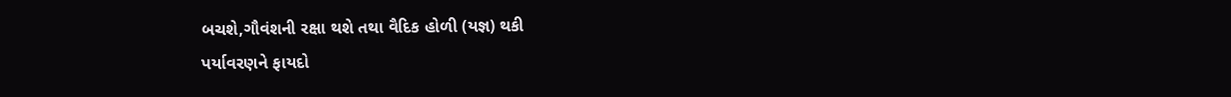બચશે,ગૌવંશની રક્ષા થશે તથા વૈદિક હોળી (યજ્ઞ) થકી
પર્યાવરણને ફાયદો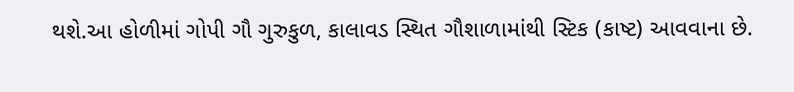થશે.આ હોળીમાં ગોપી ગૌ ગુરુકુળ, કાલાવડ સ્થિત ગૌશાળામાંથી સ્ટિક (કાષ્ટ) આવવાના છે.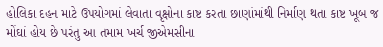હોલિકા દહન માટે ઉપયોગમાં લેવાતા વૃક્ષોના કાષ્ટ કરતા છાણાંમાંથી નિર્માણ થતા કાષ્ટ ખૂબ જ મોંઘાં હોય છે પરંતુ આ તમામ ખર્ચ જીએમસીના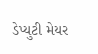ડેપ્યુટી મેયર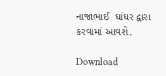નાજાભાઈ  ઘાંઘર દ્વારા કરવામાં આવશે.

Download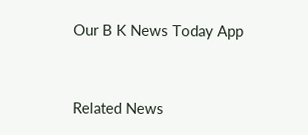Our B K News Today App



Related News